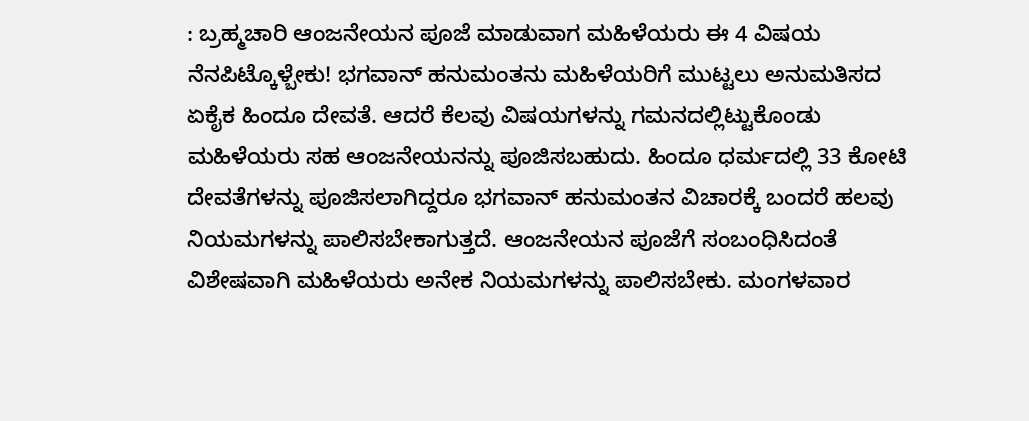: ಬ್ರಹ್ಮಚಾರಿ ಆಂಜನೇಯನ ಪೂಜೆ ಮಾಡುವಾಗ ಮಹಿಳೆಯರು ಈ 4 ವಿಷಯ ನೆನಪಿಟ್ಕೊಳ್ಬೇಕು! ಭಗವಾನ್ ಹನುಮಂತನು ಮಹಿಳೆಯರಿಗೆ ಮುಟ್ಟಲು ಅನುಮತಿಸದ ಏಕೈಕ ಹಿಂದೂ ದೇವತೆ. ಆದರೆ ಕೆಲವು ವಿಷಯಗಳನ್ನು ಗಮನದಲ್ಲಿಟ್ಟುಕೊಂಡು ಮಹಿಳೆಯರು ಸಹ ಆಂಜನೇಯನನ್ನು ಪೂಜಿಸಬಹುದು. ಹಿಂದೂ ಧರ್ಮದಲ್ಲಿ 33 ಕೋಟಿ ದೇವತೆಗಳನ್ನು ಪೂಜಿಸಲಾಗಿದ್ದರೂ ಭಗವಾನ್ ಹನುಮಂತನ ವಿಚಾರಕ್ಕೆ ಬಂದರೆ ಹಲವು ನಿಯಮಗಳನ್ನು ಪಾಲಿಸಬೇಕಾಗುತ್ತದೆ. ಆಂಜನೇಯನ ಪೂಜೆಗೆ ಸಂಬಂಧಿಸಿದಂತೆ ವಿಶೇಷವಾಗಿ ಮಹಿಳೆಯರು ಅನೇಕ ನಿಯಮಗಳನ್ನು ಪಾಲಿಸಬೇಕು. ಮಂಗಳವಾರ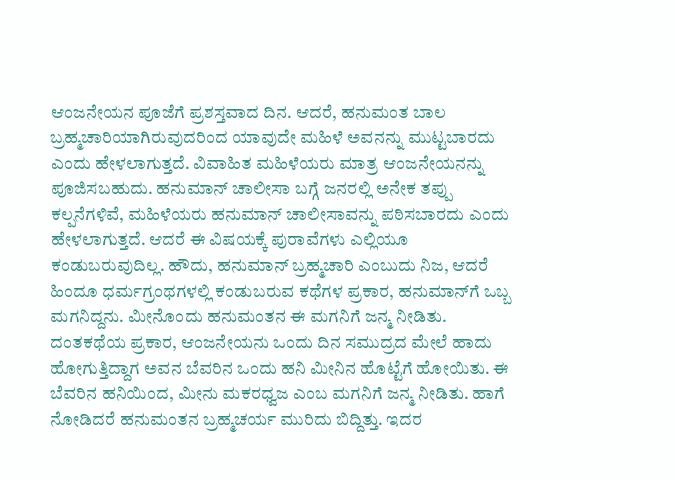ಆಂಜನೇಯನ ಪೂಜೆಗೆ ಪ್ರಶಸ್ತವಾದ ದಿನ. ಆದರೆ, ಹನುಮಂತ ಬಾಲ ಬ್ರಹ್ಮಚಾರಿಯಾಗಿರುವುದರಿಂದ ಯಾವುದೇ ಮಹಿಳೆ ಅವನನ್ನು ಮುಟ್ಟಬಾರದು ಎಂದು ಹೇಳಲಾಗುತ್ತದೆ. ವಿವಾಹಿತ ಮಹಿಳೆಯರು ಮಾತ್ರ ಆಂಜನೇಯನನ್ನು ಪೂಜಿಸಬಹುದು. ಹನುಮಾನ್ ಚಾಲೀಸಾ ಬಗ್ಗೆ ಜನರಲ್ಲಿ ಅನೇಕ ತಪ್ಪು ಕಲ್ಪನೆಗಳಿವೆ, ಮಹಿಳೆಯರು ಹನುಮಾನ್ ಚಾಲೀಸಾವನ್ನು ಪಠಿಸಬಾರದು ಎಂದು ಹೇಳಲಾಗುತ್ತದೆ. ಆದರೆ ಈ ವಿಷಯಕ್ಕೆ ಪುರಾವೆಗಳು ಎಲ್ಲಿಯೂ ಕಂಡುಬರುವುದಿಲ್ಲ. ಹೌದು, ಹನುಮಾನ್ ಬ್ರಹ್ಮಚಾರಿ ಎಂಬುದು ನಿಜ, ಆದರೆ ಹಿಂದೂ ಧರ್ಮಗ್ರಂಥಗಳಲ್ಲಿ ಕಂಡುಬರುವ ಕಥೆಗಳ ಪ್ರಕಾರ, ಹನುಮಾನ್‌ಗೆ ಒಬ್ಬ ಮಗನಿದ್ದನು. ಮೀನೊಂದು ಹನುಮಂತನ ಈ ಮಗನಿಗೆ ಜನ್ಮ ನೀಡಿತು. ದಂತಕಥೆಯ ಪ್ರಕಾರ, ಆಂಜನೇಯನು ಒಂದು ದಿನ ಸಮುದ್ರದ ಮೇಲೆ ಹಾದು ಹೋಗುತ್ತಿದ್ದಾಗ ಅವನ ಬೆವರಿನ ಒಂದು ಹನಿ ಮೀನಿನ ಹೊಟ್ಟೆಗೆ ಹೋಯಿತು. ಈ ಬೆವರಿನ ಹನಿಯಿಂದ, ಮೀನು ಮಕರಧ್ವಜ ಎಂಬ ಮಗನಿಗೆ ಜನ್ಮ ನೀಡಿತು. ಹಾಗೆ ನೋಡಿದರೆ ಹನುಮಂತನ ಬ್ರಹ್ಮಚರ್ಯ ಮುರಿದು ಬಿದ್ದಿತ್ತು. ಇದರ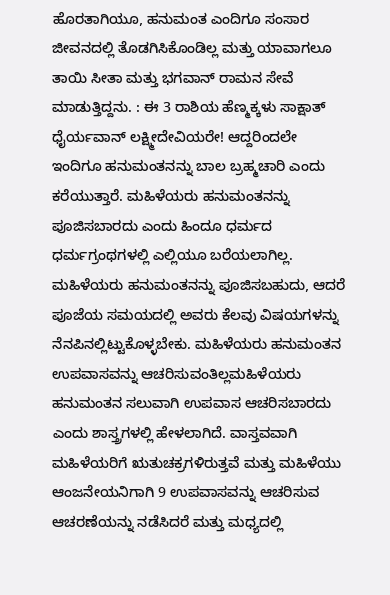ಹೊರತಾಗಿಯೂ, ಹನುಮಂತ ಎಂದಿಗೂ ಸಂಸಾರ ಜೀವನದಲ್ಲಿ ತೊಡಗಿಸಿಕೊಂಡಿಲ್ಲ ಮತ್ತು ಯಾವಾಗಲೂ ತಾಯಿ ಸೀತಾ ಮತ್ತು ಭಗವಾನ್ ರಾಮನ ಸೇವೆ ಮಾಡುತ್ತಿದ್ದನು. : ಈ 3 ರಾಶಿಯ ಹೆಣ್ಮಕ್ಕಳು ಸಾಕ್ಷಾತ್ ಧೈರ್ಯವಾನ್ ಲಕ್ಷ್ಮೀದೇವಿಯರೇ! ಆದ್ದರಿಂದಲೇ ಇಂದಿಗೂ ಹನುಮಂತನನ್ನು ಬಾಲ ಬ್ರಹ್ಮಚಾರಿ ಎಂದು ಕರೆಯುತ್ತಾರೆ. ಮಹಿಳೆಯರು ಹನುಮಂತನನ್ನು ಪೂಜಿಸಬಾರದು ಎಂದು ಹಿಂದೂ ಧರ್ಮದ ಧರ್ಮಗ್ರಂಥಗಳಲ್ಲಿ ಎಲ್ಲಿಯೂ ಬರೆಯಲಾಗಿಲ್ಲ. ಮಹಿಳೆಯರು ಹನುಮಂತನನ್ನು ಪೂಜಿಸಬಹುದು, ಆದರೆ ಪೂಜೆಯ ಸಮಯದಲ್ಲಿ ಅವರು ಕೆಲವು ವಿಷಯಗಳನ್ನು ನೆನಪಿನಲ್ಲಿಟ್ಟುಕೊಳ್ಳಬೇಕು. ಮಹಿಳೆಯರು ಹನುಮಂತನ ಉಪವಾಸವನ್ನು ಆಚರಿಸುವಂತಿಲ್ಲಮಹಿಳೆಯರು ಹನುಮಂತನ ಸಲುವಾಗಿ ಉಪವಾಸ ಆಚರಿಸಬಾರದು ಎಂದು ಶಾಸ್ತ್ರಗಳಲ್ಲಿ ಹೇಳಲಾಗಿದೆ. ವಾಸ್ತವವಾಗಿ ಮಹಿಳೆಯರಿಗೆ ಋತುಚಕ್ರಗಳಿರುತ್ತವೆ ಮತ್ತು ಮಹಿಳೆಯು ಆಂಜನೇಯನಿಗಾಗಿ 9 ಉಪವಾಸವನ್ನು ಆಚರಿಸುವ ಆಚರಣೆಯನ್ನು ನಡೆಸಿದರೆ ಮತ್ತು ಮಧ್ಯದಲ್ಲಿ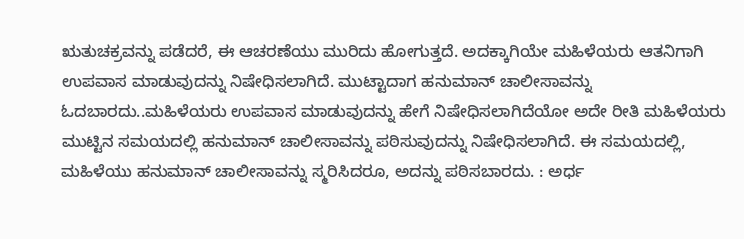ಋತುಚಕ್ರವನ್ನು ಪಡೆದರೆ, ಈ ಆಚರಣೆಯು ಮುರಿದು ಹೋಗುತ್ತದೆ. ಅದಕ್ಕಾಗಿಯೇ ಮಹಿಳೆಯರು ಆತನಿಗಾಗಿ ಉಪವಾಸ ಮಾಡುವುದನ್ನು ನಿಷೇಧಿಸಲಾಗಿದೆ. ಮುಟ್ಟಾದಾಗ ಹನುಮಾನ್ ಚಾಲೀಸಾವನ್ನು ಓದಬಾರದು..ಮಹಿಳೆಯರು ಉಪವಾಸ ಮಾಡುವುದನ್ನು ಹೇಗೆ ನಿಷೇಧಿಸಲಾಗಿದೆಯೋ ಅದೇ ರೀತಿ ಮಹಿಳೆಯರು ಮುಟ್ಟಿನ ಸಮಯದಲ್ಲಿ ಹನುಮಾನ್ ಚಾಲೀಸಾವನ್ನು ಪಠಿಸುವುದನ್ನು ನಿಷೇಧಿಸಲಾಗಿದೆ. ಈ ಸಮಯದಲ್ಲಿ, ಮಹಿಳೆಯು ಹನುಮಾನ್ ಚಾಲೀಸಾವನ್ನು ಸ್ಮರಿಸಿದರೂ, ಅದನ್ನು ಪಠಿಸಬಾರದು. : ಅರ್ಧ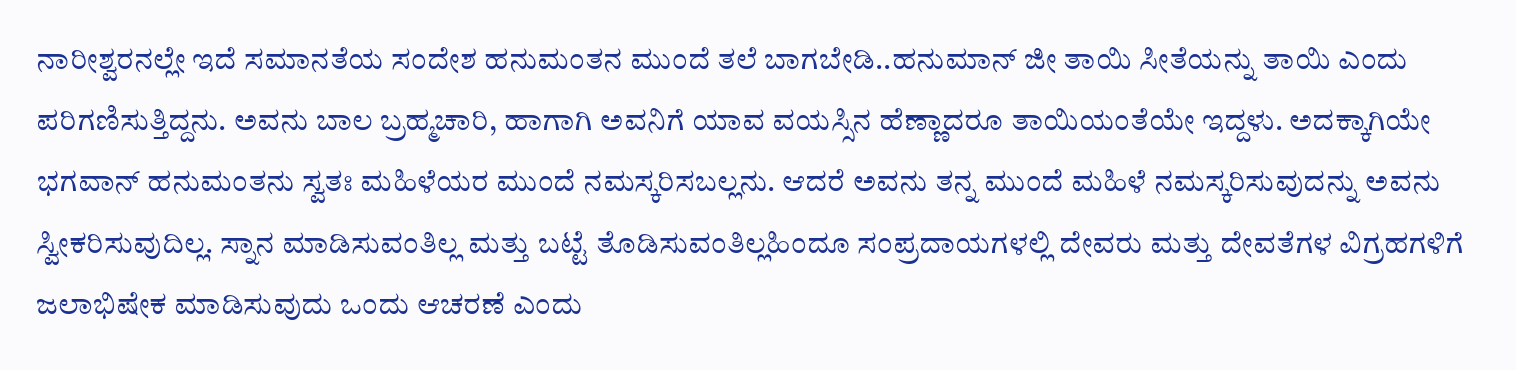ನಾರೀಶ್ವರನಲ್ಲೇ ಇದೆ ಸಮಾನತೆಯ ಸಂದೇಶ ಹನುಮಂತನ ಮುಂದೆ ತಲೆ ಬಾಗಬೇಡಿ..ಹನುಮಾನ್ ಜೀ ತಾಯಿ ಸೀತೆಯನ್ನು ತಾಯಿ ಎಂದು ಪರಿಗಣಿಸುತ್ತಿದ್ದನು. ಅವನು ಬಾಲ ಬ್ರಹ್ಮಚಾರಿ, ಹಾಗಾಗಿ ಅವನಿಗೆ ಯಾವ ವಯಸ್ಸಿನ ಹೆಣ್ಣಾದರೂ ತಾಯಿಯಂತೆಯೇ ಇದ್ದಳು. ಅದಕ್ಕಾಗಿಯೇ ಭಗವಾನ್ ಹನುಮಂತನು ಸ್ವತಃ ಮಹಿಳೆಯರ ಮುಂದೆ ನಮಸ್ಕರಿಸಬಲ್ಲನು. ಆದರೆ ಅವನು ತನ್ನ ಮುಂದೆ ಮಹಿಳೆ ನಮಸ್ಕರಿಸುವುದನ್ನು ಅವನು ಸ್ವೀಕರಿಸುವುದಿಲ್ಲ. ಸ್ನಾನ ಮಾಡಿಸುವಂತಿಲ್ಲ ಮತ್ತು ಬಟ್ಟೆ ತೊಡಿಸುವಂತಿಲ್ಲಹಿಂದೂ ಸಂಪ್ರದಾಯಗಳಲ್ಲಿ ದೇವರು ಮತ್ತು ದೇವತೆಗಳ ವಿಗ್ರಹಗಳಿಗೆ ಜಲಾಭಿಷೇಕ ಮಾಡಿಸುವುದು ಒಂದು ಆಚರಣೆ ಎಂದು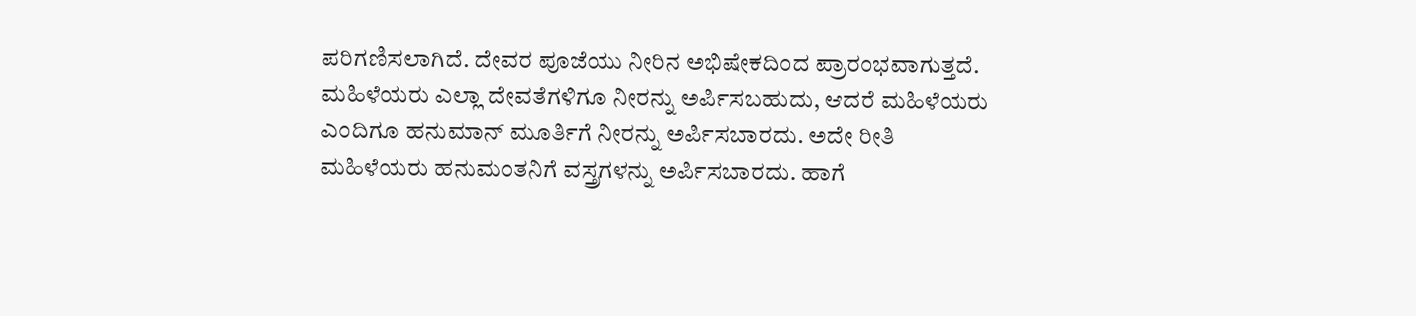ಪರಿಗಣಿಸಲಾಗಿದೆ. ದೇವರ ಪೂಜೆಯು ನೀರಿನ ಅಭಿಷೇಕದಿಂದ ಪ್ರಾರಂಭವಾಗುತ್ತದೆ. ಮಹಿಳೆಯರು ಎಲ್ಲಾ ದೇವತೆಗಳಿಗೂ ನೀರನ್ನು ಅರ್ಪಿಸಬಹುದು, ಆದರೆ ಮಹಿಳೆಯರು ಎಂದಿಗೂ ಹನುಮಾನ್ ಮೂರ್ತಿಗೆ ನೀರನ್ನು ಅರ್ಪಿಸಬಾರದು. ಅದೇ ರೀತಿ ಮಹಿಳೆಯರು ಹನುಮಂತನಿಗೆ ವಸ್ತ್ರಗಳನ್ನು ಅರ್ಪಿಸಬಾರದು. ಹಾಗೆ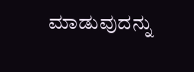ಮಾಡುವುದನ್ನು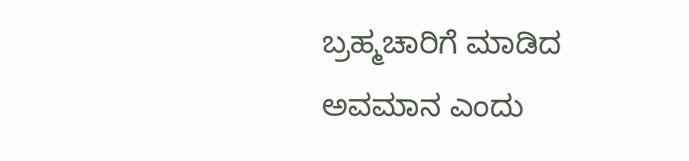ಬ್ರಹ್ಮಚಾರಿಗೆ ಮಾಡಿದ ಅವಮಾನ ಎಂದು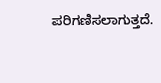ಪರಿಗಣಿಸಲಾಗುತ್ತದೆ.